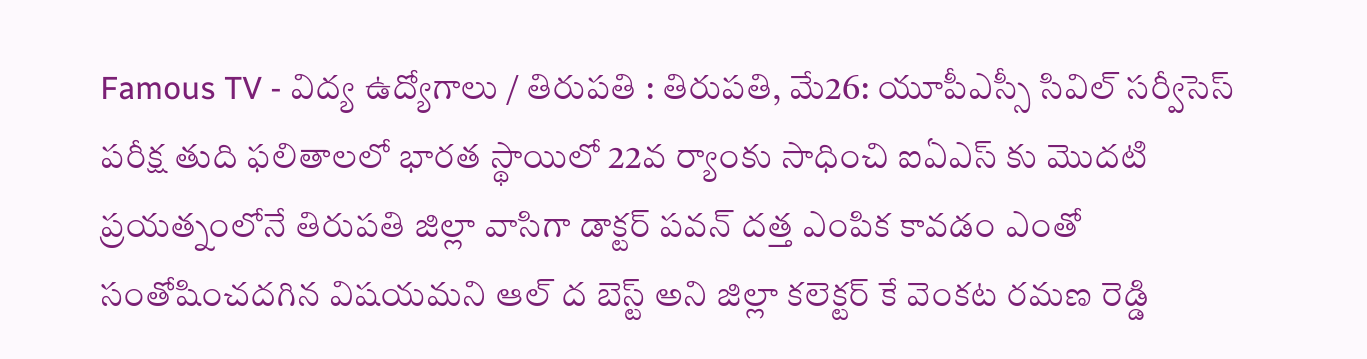Famous TV - విద్య ఉద్యోగాలు / తిరుపతి : తిరుపతి, మే26: యూపీఎస్సీ సివిల్ సర్వీసెస్ పరీక్ష తుది ఫలితాలలో భారత స్థాయిలో 22వ ర్యాంకు సాధించి ఐఏఎస్ కు మొదటి ప్రయత్నంలోనే తిరుపతి జిల్లా వాసిగా డాక్టర్ పవన్ దత్త ఎంపిక కావడం ఎంతో సంతోషించదగిన విషయమని ఆల్ ద బెస్ట్ అని జిల్లా కలెక్టర్ కే వెంకట రమణ రెడ్డి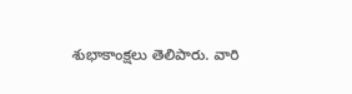శుభాకాంక్షలు తెలిపారు. వారి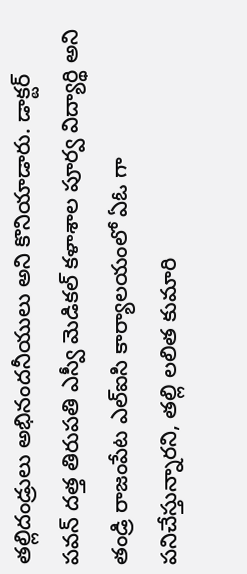తల్లిదండ్రులు అభినందనీయులు అని కొనియాడారు. డాక్టర్ పవన్ దత్త తిరుపతి ఎస్వీ మెడికల్ కళాశాల పూర్వ విద్యార్థి అని తండ్రి రాజంపేట ఎల్ఐసి కార్యాలయంలో ఏఓ గా పనిచేస్తున్నారని, తల్లి లలిత కుమారి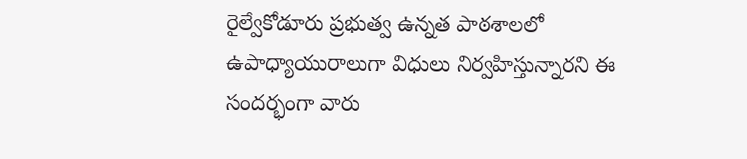రైల్వేకోడూరు ప్రభుత్వ ఉన్నత పాఠశాలలో ఉపాధ్యాయురాలుగా విధులు నిర్వహిస్తున్నారని ఈ సందర్భంగా వారు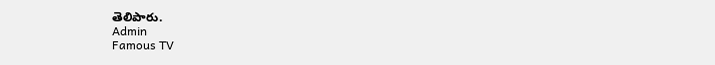తెలిపారు.
Admin
Famous TV